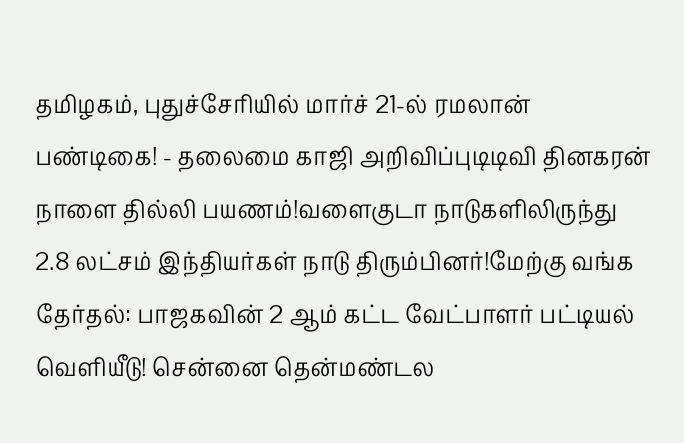தமிழகம், புதுச்சேரியில் மார்ச் 21-ல் ரமலான் பண்டிகை! - தலைமை காஜி அறிவிப்புடிடிவி தினகரன் நாளை தில்லி பயணம்!வளைகுடா நாடுகளிலிருந்து 2.8 லட்சம் இந்தியர்கள் நாடு திரும்பினர்!மேற்கு வங்க தேர்தல்: பாஜகவின் 2 ஆம் கட்ட வேட்பாளர் பட்டியல் வெளியீடு! சென்னை தென்மண்டல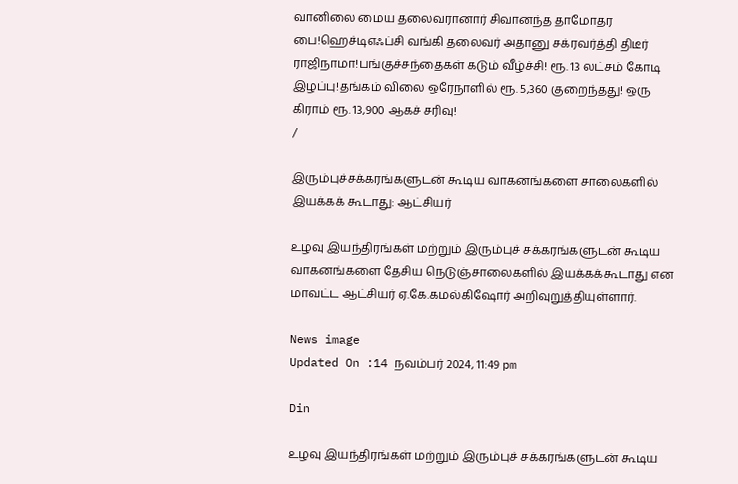வானிலை மைய தலைவரானார் சிவானந்த தாமோதர பை!ஹெச்டிஎஃப்சி வங்கி தலைவர் அதானு சக்ரவர்த்தி திடீர் ராஜிநாமா!பங்குச்சந்தைகள் கடும் வீழ்ச்சி! ரூ. 13 லட்சம் கோடி இழப்பு!தங்கம் விலை ஒரேநாளில் ரூ. 5,360 குறைந்தது! ஒரு கிராம் ரூ. 13,900 ஆகச் சரிவு!
/

இரும்புச்சக்கரங்களுடன் கூடிய வாகனங்களை சாலைகளில் இயக்கக் கூடாது: ஆட்சியர்

உழவு இயந்திரங்கள் மற்றும் இரும்புச் சக்கரங்களுடன் கூடிய வாகனங்களை தேசிய நெடுஞ்சாலைகளில் இயக்கக்கூடாது என மாவட்ட ஆட்சியர் ஏ.கே.கமல்கிஷோர் அறிவுறுத்தியுள்ளார்.

News image
Updated On :14 நவம்பர் 2024, 11:49 pm

Din

உழவு இயந்திரங்கள் மற்றும் இரும்புச் சக்கரங்களுடன் கூடிய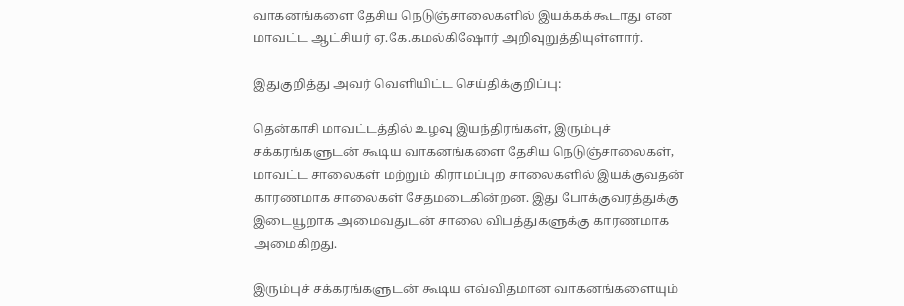வாகனங்களை தேசிய நெடுஞ்சாலைகளில் இயக்கக்கூடாது என மாவட்ட ஆட்சியர் ஏ.கே.கமல்கிஷோர் அறிவுறுத்தியுள்ளார்.

இதுகுறித்து அவர் வெளியிட்ட செய்திக்குறிப்பு:

தென்காசி மாவட்டத்தில் உழவு இயந்திரங்கள், இரும்புச் சக்கரங்களுடன் கூடிய வாகனங்களை தேசிய நெடுஞ்சாலைகள், மாவட்ட சாலைகள் மற்றும் கிராமப்புற சாலைகளில் இயக்குவதன் காரணமாக சாலைகள் சேதமடைகின்றன. இது போக்குவரத்துக்கு இடையூறாக அமைவதுடன் சாலை விபத்துகளுக்கு காரணமாக அமைகிறது.

இரும்புச் சக்கரங்களுடன் கூடிய எவ்விதமான வாகனங்களையும்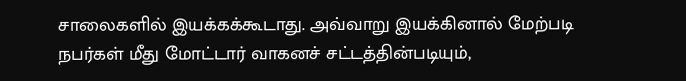சாலைகளில் இயக்கக்கூடாது. அவ்வாறு இயக்கினால் மேற்படி நபர்கள் மீது மோட்டார் வாகனச் சட்டத்தின்படியும்,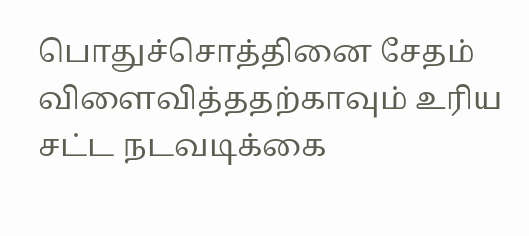பொதுச்சொத்தினை சேதம் விளைவித்ததற்காவும் உரிய சட்ட நடவடிக்கை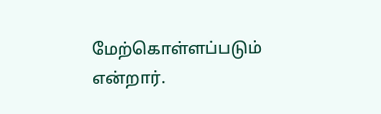மேற்கொள்ளப்படும் என்றார்.